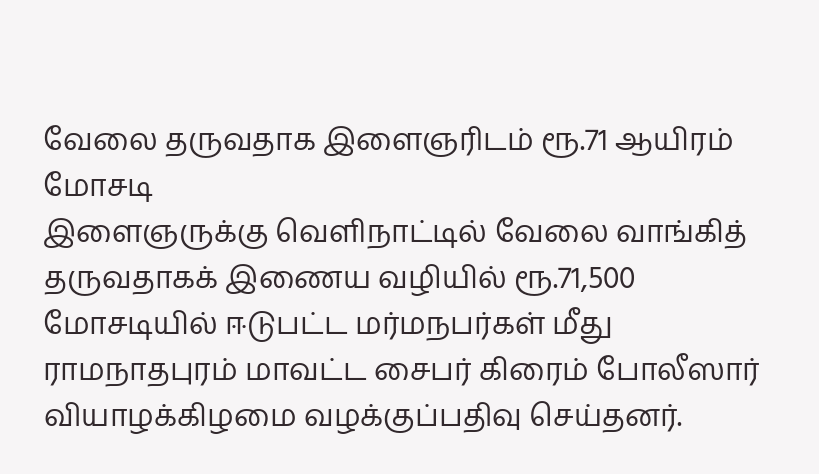வேலை தருவதாக இளைஞரிடம் ரூ.71 ஆயிரம் மோசடி
இளைஞருக்கு வெளிநாட்டில் வேலை வாங்கித் தருவதாகக் இணைய வழியில் ரூ.71,500 மோசடியில் ஈடுபட்ட மர்மநபர்கள் மீது ராமநாதபுரம் மாவட்ட சைபர் கிரைம் போலீஸார் வியாழக்கிழமை வழக்குப்பதிவு செய்தனர்.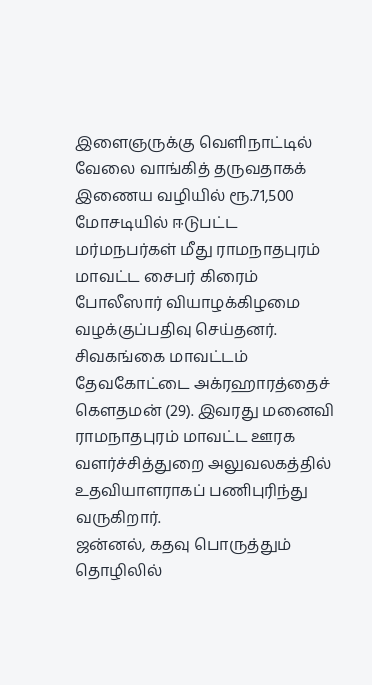இளைஞருக்கு வெளிநாட்டில் வேலை வாங்கித் தருவதாகக் இணைய வழியில் ரூ.71,500 மோசடியில் ஈடுபட்ட மர்மநபர்கள் மீது ராமநாதபுரம் மாவட்ட சைபர் கிரைம் போலீஸார் வியாழக்கிழமை வழக்குப்பதிவு செய்தனர்.
சிவகங்கை மாவட்டம் தேவகோட்டை அக்ரஹாரத்தைச் கௌதமன் (29). இவரது மனைவி ராமநாதபுரம் மாவட்ட ஊரக வளர்ச்சித்துறை அலுவலகத்தில் உதவியாளராகப் பணிபுரிந்து வருகிறார்.
ஜன்னல், கதவு பொருத்தும் தொழிலில்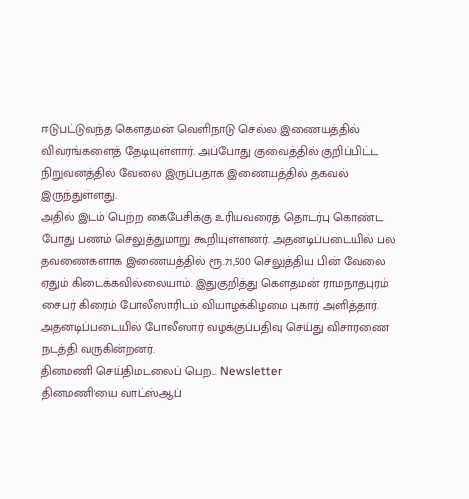ஈடுபட்டுவந்த கௌதமன் வெளிநாடு செல்ல இணையத்தில் விவரங்களைத் தேடியுள்ளார். அப்போது குவைத்தில் குறிப்பிட்ட நிறுவனத்தில் வேலை இருப்பதாக இணையத்தில் தகவல் இருந்துள்ளது.
அதில் இடம் பெற்ற கைபேசிக்கு உரியவரைத் தொடர்பு கொண்ட போது பணம் செலுத்துமாறு கூறியுள்ளனர். அதனடிப்படையில் பல தவணைகளாக இணையத்தில் ரூ.71,500 செலுத்திய பின் வேலை ஏதும் கிடைக்கவில்லையாம். இதுகுறித்து கௌதமன் ராமநாதபுரம் சைபர் கிரைம் போலீஸாரிடம் வியாழக்கிழமை புகார் அளித்தார். அதனடிப்படையில் போலீஸார் வழக்குப்பதிவு செய்து விசாரணை நடத்தி வருகின்றனர்.
தினமணி செய்திமடலைப் பெற... Newsletter
தினமணி'யை வாட்ஸ்ஆப்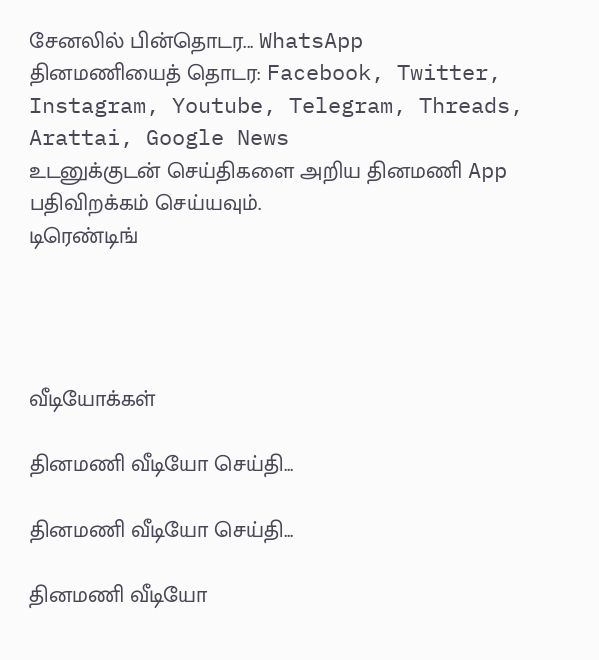சேனலில் பின்தொடர... WhatsApp
தினமணியைத் தொடர: Facebook, Twitter, Instagram, Youtube, Telegram, Threads, Arattai, Google News
உடனுக்குடன் செய்திகளை அறிய தினமணி App பதிவிறக்கம் செய்யவும்.
டிரெண்டிங்




வீடியோக்கள்

தினமணி வீடியோ செய்தி...

தினமணி வீடியோ செய்தி...

தினமணி வீடியோ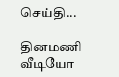செய்தி...

தினமணி வீடியோ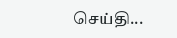செய்தி...